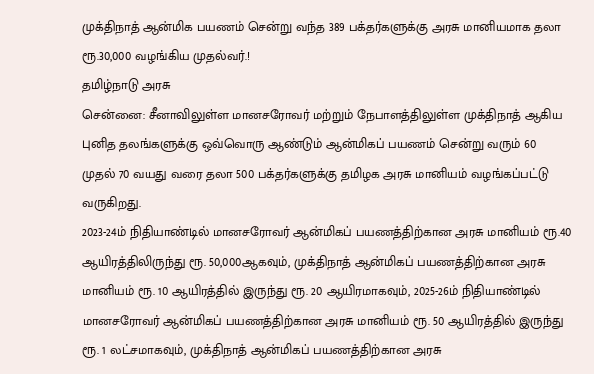முக்திநாத் ஆன்மிக பயணம் சென்று வந்த 389 பக்தர்களுக்கு அரசு மானியமாக தலா ரூ.30,000 வழங்கிய முதல்வர்.!
தமிழ்நாடு அரசு
சென்னை: சீனாவிலுள்ள மானசரோவர் மற்றும் நேபாளத்திலுள்ள முக்திநாத் ஆகிய புனித தலங்களுக்கு ஒவ்வொரு ஆண்டும் ஆன்மிகப் பயணம் சென்று வரும் 60 முதல் 70 வயது வரை தலா 500 பக்தர்களுக்கு தமிழக அரசு மானியம் வழங்கப்பட்டு வருகிறது.
2023-24ம் நிதியாண்டில் மானசரோவர் ஆன்மிகப் பயணத்திற்கான அரசு மானியம் ரூ.40 ஆயிரத்திலிருந்து ரூ. 50,000ஆகவும், முக்திநாத் ஆன்மிகப் பயணத்திற்கான அரசு மானியம் ரூ. 10 ஆயிரத்தில் இருந்து ரூ. 20 ஆயிரமாகவும், 2025-26ம் நிதியாண்டில் மானசரோவர் ஆன்மிகப் பயணத்திற்கான அரசு மானியம் ரூ. 50 ஆயிரத்தில் இருந்து ரூ. 1 லட்சமாகவும், முக்திநாத் ஆன்மிகப் பயணத்திற்கான அரசு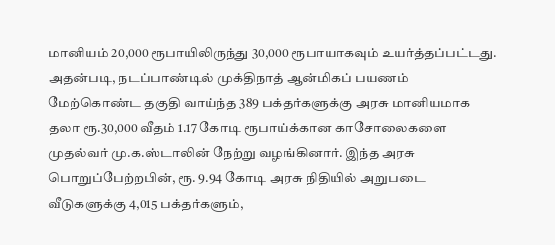மானியம் 20,000 ரூபாயிலிருந்து 30,000 ரூபாயாகவும் உயர்த்தப்பட்டது.
அதன்படி, நடப்பாண்டில் முக்திநாத் ஆன்மிகப் பயணம் மேற்கொண்ட தகுதி வாய்ந்த 389 பக்தர்களுக்கு அரசு மானியமாக தலா ரூ.30,000 வீதம் 1.17 கோடி ரூபாய்க்கான காசோலைகளை முதல்வர் மு.க.ஸ்டாலின் நேற்று வழங்கினார். இந்த அரசு பொறுப்பேற்றபின், ரூ. 9.94 கோடி அரசு நிதியில் அறுபடை வீடுகளுக்கு 4,015 பக்தர்களும்,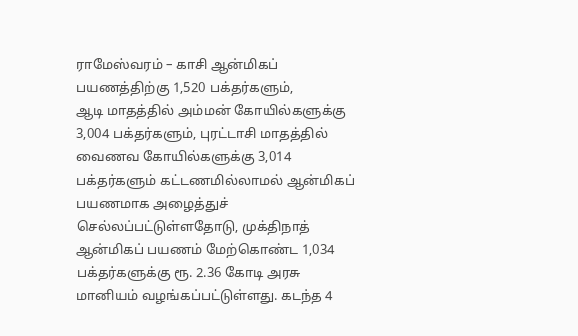ராமேஸ்வரம் – காசி ஆன்மிகப் பயணத்திற்கு 1,520 பக்தர்களும்,
ஆடி மாதத்தில் அம்மன் கோயில்களுக்கு 3,004 பக்தர்களும், புரட்டாசி மாதத்தில் வைணவ கோயில்களுக்கு 3,014 பக்தர்களும் கட்டணமில்லாமல் ஆன்மிகப் பயணமாக அழைத்துச் செல்லப்பட்டுள்ளதோடு, முக்திநாத் ஆன்மிகப் பயணம் மேற்கொண்ட 1,034 பக்தர்களுக்கு ரூ. 2.36 கோடி அரசு மானியம் வழங்கப்பட்டுள்ளது. கடந்த 4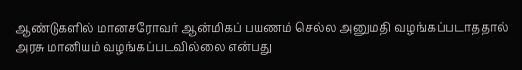ஆண்டுகளில் மானசரோவர் ஆன்மிகப் பயணம் செல்ல அனுமதி வழங்கப்படாததால் அரசு மானியம் வழங்கப்படவில்லை என்பது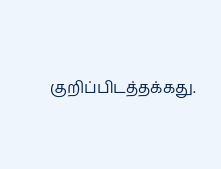குறிப்பிடத்தக்கது.